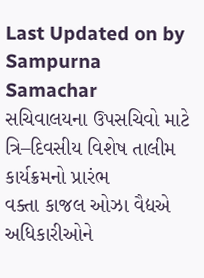Last Updated on by Sampurna Samachar
સચિવાલયના ઉપસચિવો માટે ત્રિ–દિવસીય વિશેષ તાલીમ કાર્યક્રમનો પ્રારંભ
વક્તા કાજલ ઓઝા વૈદ્યએ અધિકારીઓને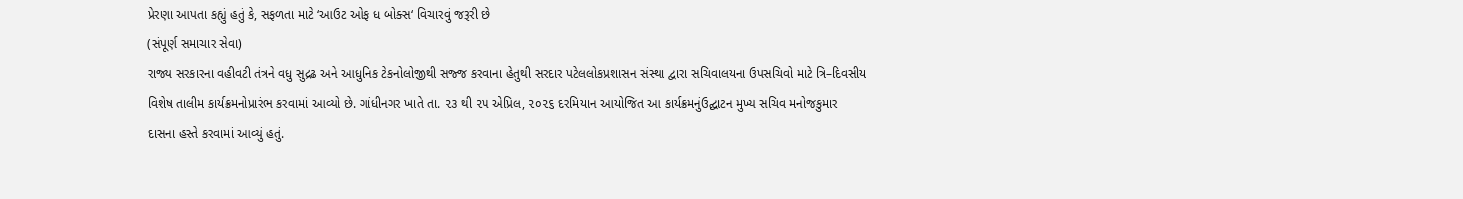પ્રેરણા આપતા કહ્યું હતું કે, સફળતા માટે ‘આઉટ ઓફ ધ બોક્સ‘ વિચારવું જરૂરી છે
(સંપૂર્ણ સમાચાર સેવા)
રાજ્ય સરકારના વહીવટી તંત્રને વધુ સુદ્રઢ અને આધુનિક ટેકનોલોજીથી સજ્જ કરવાના હેતુથી સરદાર પટેલલોકપ્રશાસન સંસ્થા દ્વારા સચિવાલયના ઉપસચિવો માટે ત્રિ–દિવસીય વિશેષ તાલીમ કાર્યક્રમનોપ્રારંભ કરવામાં આવ્યો છે. ગાંધીનગર ખાતે તા. ૨૩ થી ૨૫ એપ્રિલ, ૨૦૨૬ દરમિયાન આયોજિત આ કાર્યક્રમનુંઉદ્ઘાટન મુખ્ય સચિવ મનોજકુમાર દાસના હસ્તે કરવામાં આવ્યું હતું.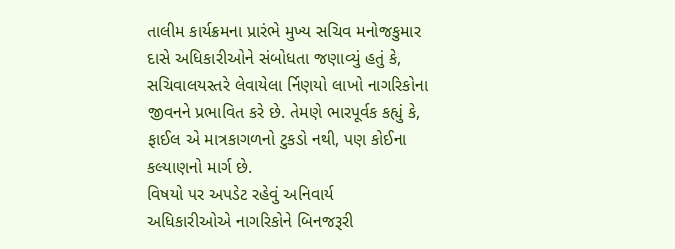તાલીમ કાર્યક્રમના પ્રારંભે મુખ્ય સચિવ મનોજકુમાર દાસે અધિકારીઓને સંબોધતા જણાવ્યું હતું કે, સચિવાલયસ્તરે લેવાયેલા ર્નિણયો લાખો નાગરિકોના જીવનને પ્રભાવિત કરે છે. તેમણે ભારપૂર્વક કહ્યું કે, ફાઈલ એ માત્રકાગળનો ટુકડો નથી, પણ કોઈના કલ્યાણનો માર્ગ છે.
વિષયો પર અપડેટ રહેવું અનિવાર્ય
અધિકારીઓએ નાગરિકોને બિનજરૂરી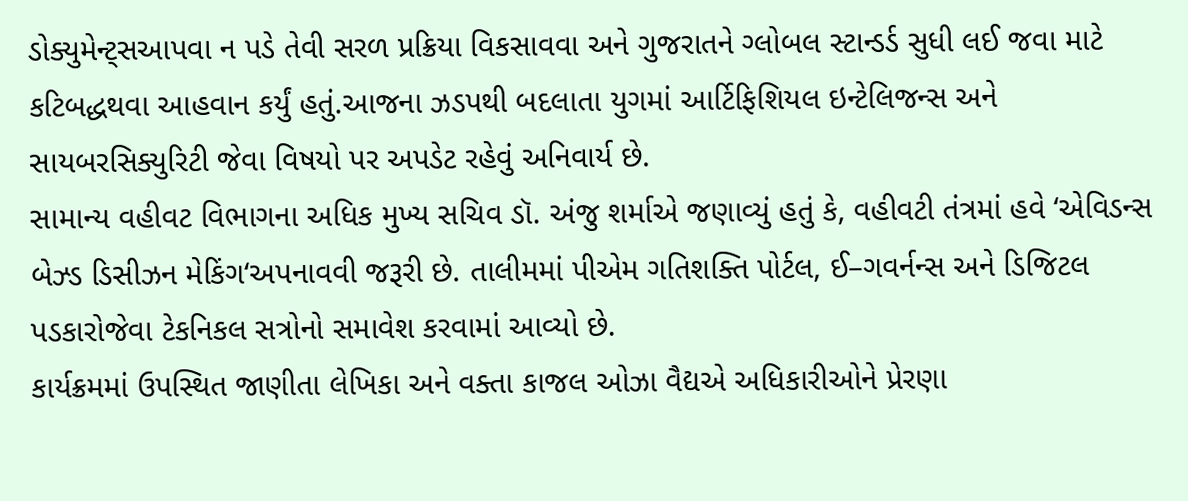ડોક્યુમેન્ટ્સઆપવા ન પડે તેવી સરળ પ્રક્રિયા વિકસાવવા અને ગુજરાતને ગ્લોબલ સ્ટાન્ડર્ડ સુધી લઈ જવા માટે કટિબદ્ધથવા આહવાન કર્યું હતું.આજના ઝડપથી બદલાતા યુગમાં આર્ટિફિશિયલ ઇન્ટેલિજન્સ અને સાયબરસિક્યુરિટી જેવા વિષયો પર અપડેટ રહેવું અનિવાર્ય છે.
સામાન્ય વહીવટ વિભાગના અધિક મુખ્ય સચિવ ડૉ. અંજુ શર્માએ જણાવ્યું હતું કે, વહીવટી તંત્રમાં હવે ‘એવિડન્સ બેઝ્ડ ડિસીઝન મેકિંગ‘અપનાવવી જરૂરી છે. તાલીમમાં પીએમ ગતિશક્તિ પોર્ટલ, ઈ–ગવર્નન્સ અને ડિજિટલ પડકારોજેવા ટેકનિકલ સત્રોનો સમાવેશ કરવામાં આવ્યો છે.
કાર્યક્રમમાં ઉપસ્થિત જાણીતા લેખિકા અને વક્તા કાજલ ઓઝા વૈદ્યએ અધિકારીઓને પ્રેરણા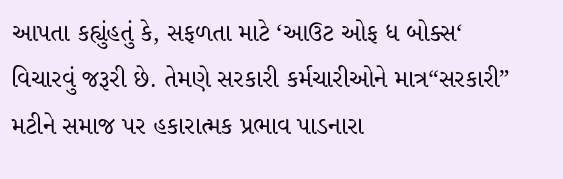આપતા કહ્યુંહતું કે, સફળતા માટે ‘આઉટ ઓફ ધ બોક્સ‘ વિચારવું જરૂરી છે. તેમણે સરકારી કર્મચારીઓને માત્ર“સરકારી” મટીને સમાજ પર હકારાત્મક પ્રભાવ પાડનારા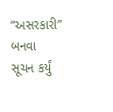“અસરકારી” બનવા સૂચન કર્યું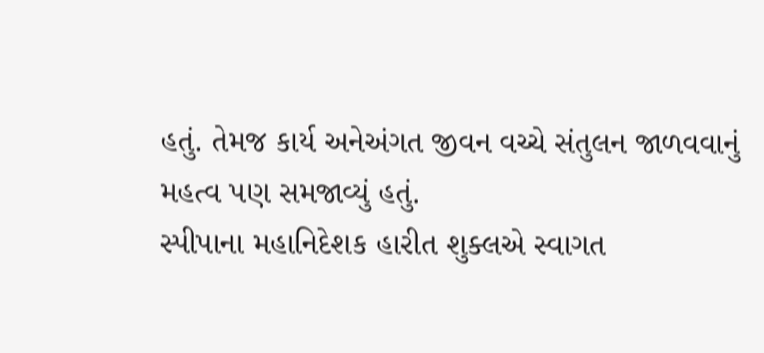હતું. તેમજ કાર્ય અનેઅંગત જીવન વચ્ચે સંતુલન જાળવવાનું મહત્વ પણ સમજાવ્યું હતું.
સ્પીપાના મહાનિદેશક હારીત શુક્લએ સ્વાગત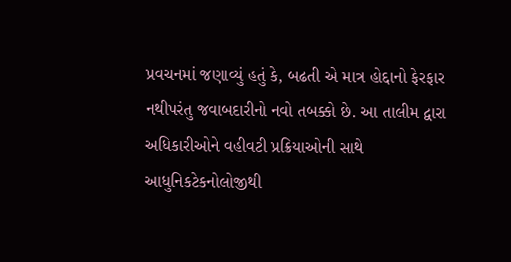પ્રવચનમાં જણાવ્યું હતું કે, બઢતી એ માત્ર હોદ્દાનો ફેરફાર નથીપરંતુ જવાબદારીનો નવો તબક્કો છે. આ તાલીમ દ્વારા અધિકારીઓને વહીવટી પ્રક્રિયાઓની સાથે આધુનિકટેકનોલોજીથી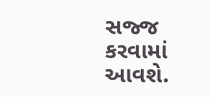સજ્જ કરવામાં આવશે.